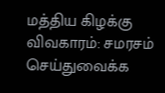மத்திய கிழக்கு விவகாரம்: சமரசம் செய்துவைக்க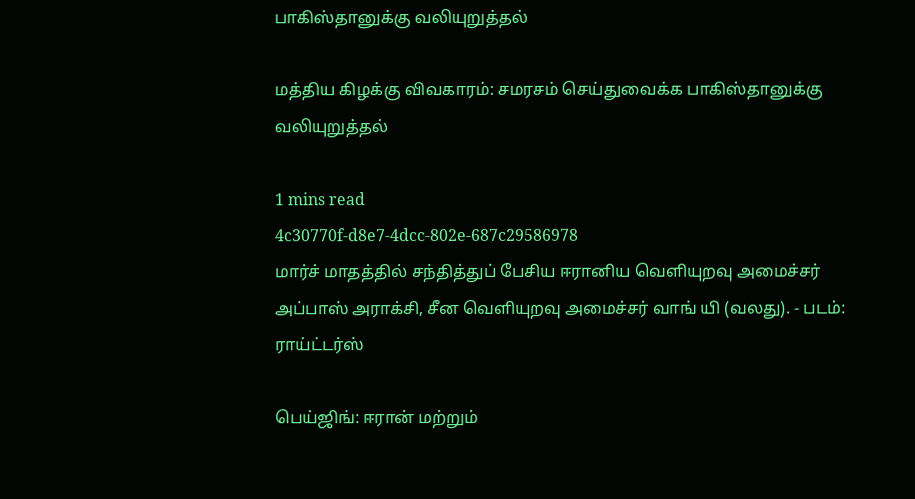பாகிஸ்தானுக்கு வலியுறுத்தல்

மத்திய கிழக்கு விவகாரம்: சமரசம் செய்துவைக்க பாகிஸ்தானுக்கு வலியுறுத்தல்

1 mins read
4c30770f-d8e7-4dcc-802e-687c29586978
மார்ச் மாதத்தில் சந்தித்துப் பேசிய ஈரானிய வெளியுறவு அமைச்சர் அப்பாஸ் அராக்சி, சீன வெளியுறவு அமைச்சர் வாங் யி (வலது). - படம்: ராய்ட்டர்ஸ்

பெய்ஜிங்: ஈரான் மற்றும்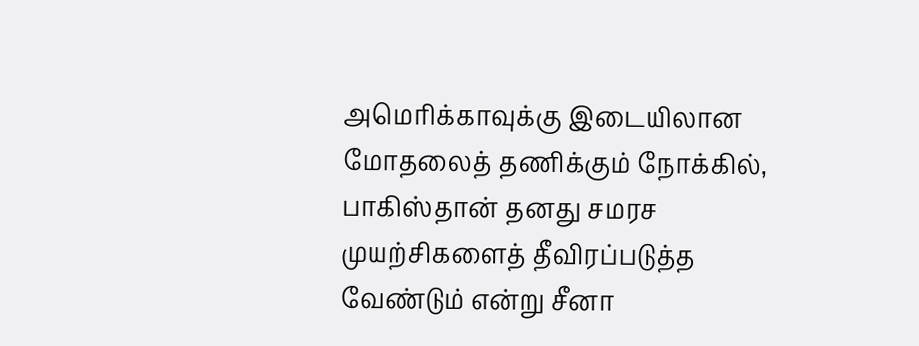அமெரிக்காவுக்கு இடையிலான மோதலைத் தணிக்கும் நோக்கில், பாகிஸ்தான் தனது சமரச முயற்சிகளைத் தீவிரப்படுத்த வேண்டும் என்று சீனா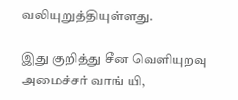வலியுறுத்தியுள்ளது.

இது குறித்து சீன வெளியுறவு அமைச்சர் வாங் யி,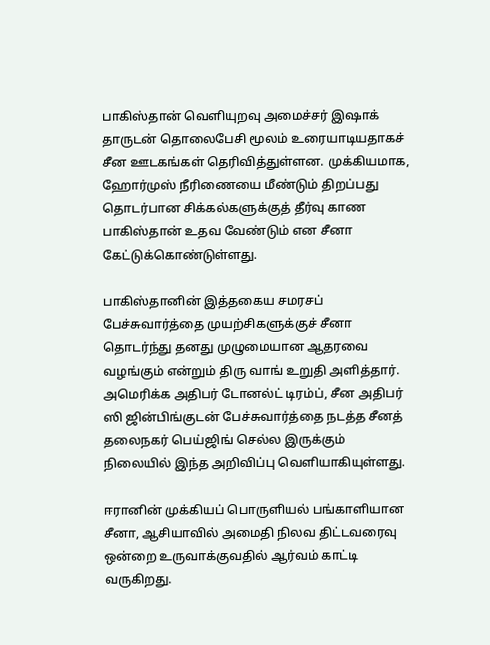பாகிஸ்தான் வெளியுறவு அமைச்சர் இஷாக் தாருடன் தொலைபேசி மூலம் உரையாடியதாகச் சீன ஊடகங்கள் தெரிவித்துள்ளன. முக்கியமாக, ஹோர்முஸ் நீரிணையை மீண்டும் திறப்பது தொடர்பான சிக்கல்களுக்குத் தீர்வு காண பாகிஸ்தான் உதவ வேண்டும் என சீனா கேட்டுக்கொண்டுள்ளது.

பாகிஸ்தானின் இத்தகைய சமரசப் பேச்சுவார்த்தை முயற்சிகளுக்குச் சீனா தொடர்ந்து தனது முழுமையான ஆதரவை வழங்கும் என்றும் திரு வாங் உறுதி அளித்தார். அமெரிக்க அதிபர் டோனல்ட் டிரம்ப், சீன அதிபர் ஸி ஜின்பிங்குடன் பேச்சுவார்த்தை நடத்த சீனத் தலைநகர் பெய்ஜிங் செல்ல இருக்கும் நிலையில் இந்த அறிவிப்பு வெளியாகியுள்ளது.

ஈரானின் முக்கியப் பொருளியல் பங்காளியான சீனா, ஆசியாவில் அமைதி நிலவ திட்டவரைவு ஒன்றை உருவாக்குவதில் ஆர்வம் காட்டி வருகிறது.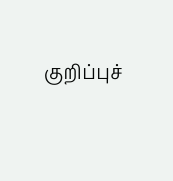குறிப்புச்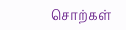சொற்கள்